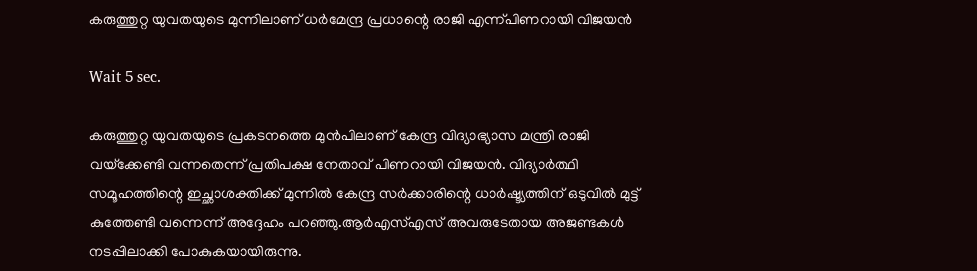കരുത്തുറ്റ യുവതയുടെ മുന്നിലാണ് ധർമേന്ദ്ര പ്രധാന്റെ രാജി എന്ന്പിണറായി വിജയൻ

Wait 5 sec.

കരുത്തുറ്റ യുവതയുടെ പ്രകടനത്തെ മുൻപിലാണ് കേന്ദ്ര വിദ്യാഭ്യാസ മന്ത്രി രാജി വയ്‌ക്കേണ്ടി വന്നതെന്ന് പ്രതിപക്ഷ നേതാവ് പിണറായി വിജയൻ. വിദ്യാർത്ഥി സമൂഹത്തിന്റെ ഇച്ഛാശക്തിക്ക് മുന്നിൽ കേന്ദ്ര സർക്കാരിന്റെ ധാർഷ്ട്യത്തിന് ഒടുവിൽ മുട്ട് കുത്തേണ്ടി വന്നെന്ന് അദ്ദേഹം പറഞ്ഞു.ആർഎസ്എസ് അവരുടേതായ അജണ്ടകൾ നടപ്പിലാക്കി പോകുകയായിരുന്നു.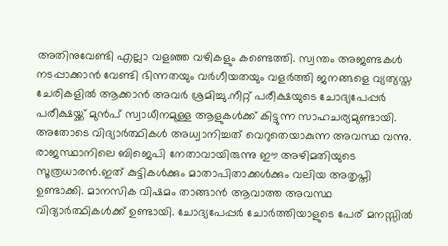അതിനുവേണ്ടി എല്ലാ വളഞ്ഞ വഴികളും കണ്ടെത്തി. സ്വന്തം അജണ്ടകൾ നടപ്പാക്കാൻ വേണ്ടി ഭിന്നതയും വർഗീയതയും വളർത്തി ജനങ്ങളെ വ്യത്യസ്ത ചേരികളിൽ ആക്കാൻ അവർ ശ്രമിച്ചു.നീറ്റ് പരീക്ഷയുടെ ചോദ്യപേപ്പർ പരീക്ഷയ്ക്ക് മുൻപ് സ്വാധീനമുള്ള ആളുകൾക്ക് കിട്ടുന്ന സാഹചര്യമുണ്ടായി. അതോടെ വിദ്യാർത്ഥികൾ അധ്വാനിച്ചത് വെറുതെയാകുന്ന അവസ്ഥ വന്നു. രാജസ്ഥാനിലെ ബിജെപി നേതാവായിരുന്നു ഈ അഴിമതിയുടെ സൂത്രധാരൻ.ഇത് കുട്ടികൾക്കും മാതാപിതാക്കൾക്കും വലിയ അതൃപ്തി ഉണ്ടാക്കി. മാനസിക വിഷമം താങ്ങാൻ ആവാത്ത അവസ്ഥ വിദ്യാർത്ഥികൾക്ക് ഉണ്ടായി. ചോദ്യപേപ്പർ ചോർത്തിയാളുടെ പേര് മനസ്സിൽ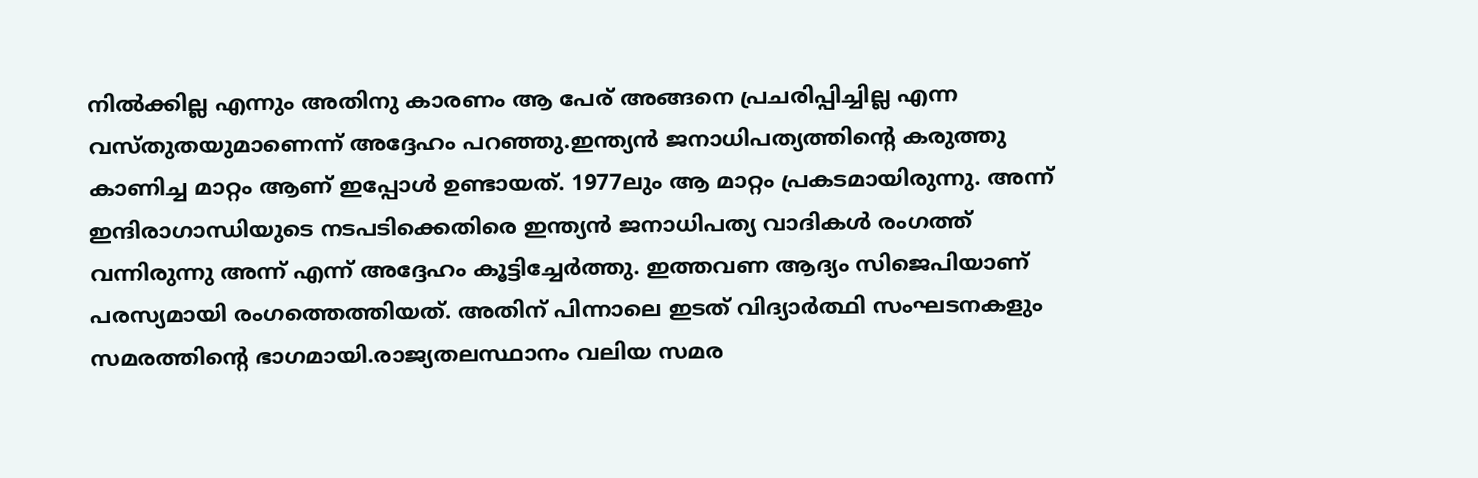നിൽക്കില്ല എന്നും അതിനു കാരണം ആ പേര് അങ്ങനെ പ്രചരിപ്പിച്ചില്ല എന്ന വസ്തുതയുമാണെന്ന് അദ്ദേഹം പറഞ്ഞു.ഇന്ത്യൻ ജനാധിപത്യത്തിന്റെ കരുത്തു കാണിച്ച മാറ്റം ആണ് ഇപ്പോൾ ഉണ്ടായത്. 1977ലും ആ മാറ്റം പ്രകടമായിരുന്നു. അന്ന് ഇന്ദിരാഗാന്ധിയുടെ നടപടിക്കെതിരെ ഇന്ത്യൻ ജനാധിപത്യ വാദികൾ രംഗത്ത് വന്നിരുന്നു അന്ന് എന്ന് അദ്ദേഹം കൂട്ടിച്ചേർത്തു. ഇത്തവണ ആദ്യം സിജെപിയാണ് പരസ്യമായി രംഗത്തെത്തിയത്. അതിന് പിന്നാലെ ഇടത് വിദ്യാർത്ഥി സംഘടനകളും സമരത്തിന്റെ ഭാഗമായി.രാജ്യതലസ്ഥാനം വലിയ സമര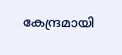കേന്ദ്രമായി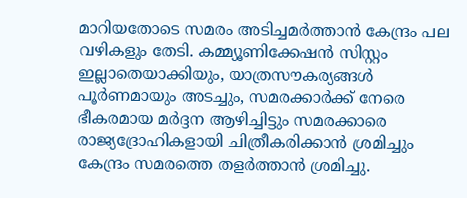മാറിയതോടെ സമരം അടിച്ചമർത്താൻ കേന്ദ്രം പല വഴികളും തേടി. കമ്മ്യൂണിക്കേഷൻ സിസ്റ്റം ഇല്ലാതെയാക്കിയും, യാത്രസൗകര്യങ്ങൾ പൂർണമായും അടച്ചും, സമരക്കാർക്ക് നേരെ ഭീകരമായ മർദ്ദന ആഴിച്ചിട്ടും സമരക്കാരെ രാജ്യദ്രോഹികളായി ചിത്രീകരിക്കാൻ ശ്രമിച്ചും കേന്ദ്രം സമരത്തെ തളർത്താൻ ശ്രമിച്ചു.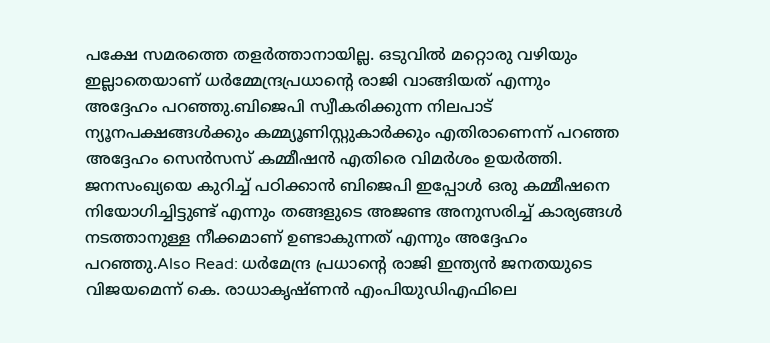പക്ഷേ സമരത്തെ തളർത്താനായില്ല. ഒടുവിൽ മറ്റൊരു വഴിയും ഇല്ലാതെയാണ് ധർമ്മേന്ദ്രപ്രധാന്റെ രാജി വാങ്ങിയത് എന്നും അദ്ദേഹം പറഞ്ഞു.ബിജെപി സ്വീകരിക്കുന്ന നിലപാട് ന്യൂനപക്ഷങ്ങൾക്കും കമ്മ്യൂണിസ്റ്റുകാർക്കും എതിരാണെന്ന് പറഞ്ഞ അദ്ദേഹം സെൻസസ് കമ്മീഷൻ എതിരെ വിമർശം ഉയർത്തി. ജനസംഖ്യയെ കുറിച്ച് പഠിക്കാൻ ബിജെപി ഇപ്പോൾ ഒരു കമ്മീഷനെ നിയോഗിച്ചിട്ടുണ്ട് എന്നും തങ്ങളുടെ അജണ്ട അനുസരിച്ച് കാര്യങ്ങൾ നടത്താനുള്ള നീക്കമാണ് ഉണ്ടാകുന്നത് എന്നും അദ്ദേഹം പറഞ്ഞു.Also Read: ധർമേന്ദ്ര പ്രധാന്റെ രാജി ഇന്ത്യൻ ജനതയുടെ വിജയമെന്ന് കെ. രാധാകൃഷ്ണൻ എംപിയുഡിഎഫിലെ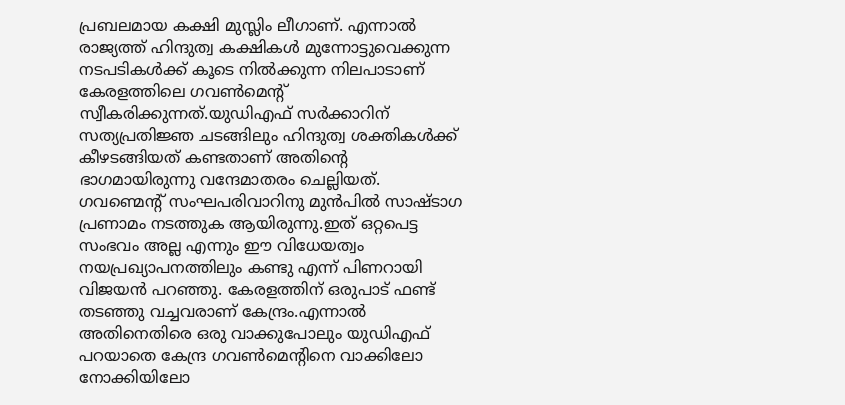പ്രബലമായ കക്ഷി മുസ്ലിം ലീഗാണ്. എന്നാൽ രാജ്യത്ത് ഹിന്ദുത്വ കക്ഷികൾ മുന്നോട്ടുവെക്കുന്ന നടപടികൾക്ക് കൂടെ നിൽക്കുന്ന നിലപാടാണ് കേരളത്തിലെ ഗവൺമെന്റ് സ്വീകരിക്കുന്നത്.യുഡിഎഫ് സർക്കാറിന് സത്യപ്രതിജ്ഞ ചടങ്ങിലും ഹിന്ദുത്വ ശക്തികൾക്ക് കീഴടങ്ങിയത് കണ്ടതാണ് അതിന്റെ ഭാഗമായിരുന്നു വന്ദേമാതരം ചെല്ലിയത്. ഗവണ്മെന്റ് സംഘപരിവാറിനു മുൻപിൽ സാഷ്ടാഗ പ്രണാമം നടത്തുക ആയിരുന്നു.ഇത് ഒറ്റപെട്ട സംഭവം അല്ല എന്നും ഈ വിധേയത്വം നയപ്രഖ്യാപനത്തിലും കണ്ടു എന്ന് പിണറായി വിജയൻ പറഞ്ഞു. കേരളത്തിന് ഒരുപാട് ഫണ്ട് തടഞ്ഞു വച്ചവരാണ് കേന്ദ്രം.എന്നാൽ അതിനെതിരെ ഒരു വാക്കുപോലും യുഡിഎഫ് പറയാതെ കേന്ദ്ര ഗവൺമെന്റിനെ വാക്കിലോ നോക്കിയിലോ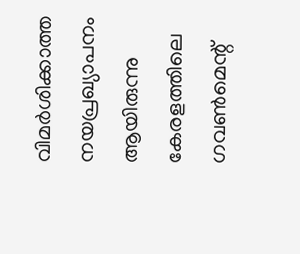വിമർശിക്കാത്ത നയപ്രഖ്യാപനം ആയിരുന്നു കേരളത്തിലെ ഗവൺമെന്റ്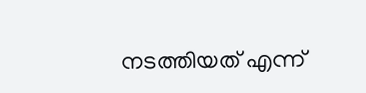നടത്തിയത് എന്ന്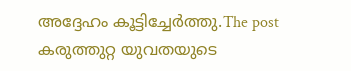അദ്ദേഹം കൂട്ടിച്ചേർത്തു.The post കരുത്തുറ്റ യുവതയുടെ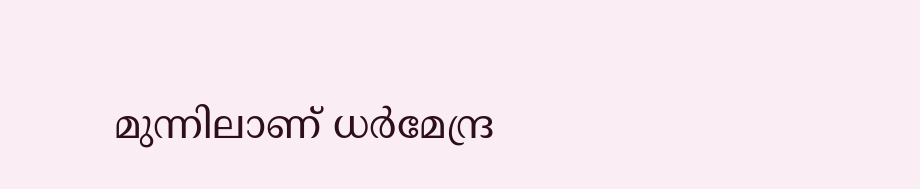മുന്നിലാണ് ധർമേന്ദ്ര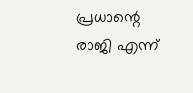പ്രധാന്റെ രാജി എന്ന്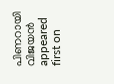പിണറായി വിജയൻ appeared first on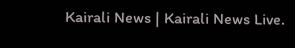Kairali News | Kairali News Live.